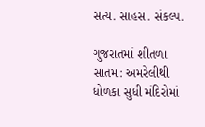સત્ય. સાહસ. સંકલ્પ.

ગુજરાતમાં શીતળા સાતમ: અમરેલીથી ધોળકા સુધી મંદિરોમાં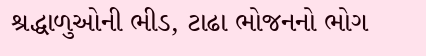શ્રદ્ધાળુઓની ભીડ, ટાઢા ભોજનનો ભોગ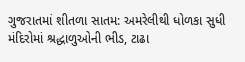ગુજરાતમાં શીતળા સાતમ: અમરેલીથી ધોળકા સુધી મંદિરોમાં શ્રદ્ધાળુઓની ભીડ, ટાઢા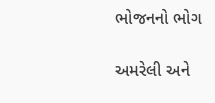ભોજનનો ભોગ

અમરેલી અને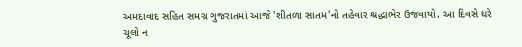અમદાવાદ સહિત સમગ્ર ગુજરાતમાં આજે 'શીતળા સાતમ'નો તહેવાર શ્રદ્ધાભેર ઉજવાયો. આ દિવસે ઘરે ચૂલો ન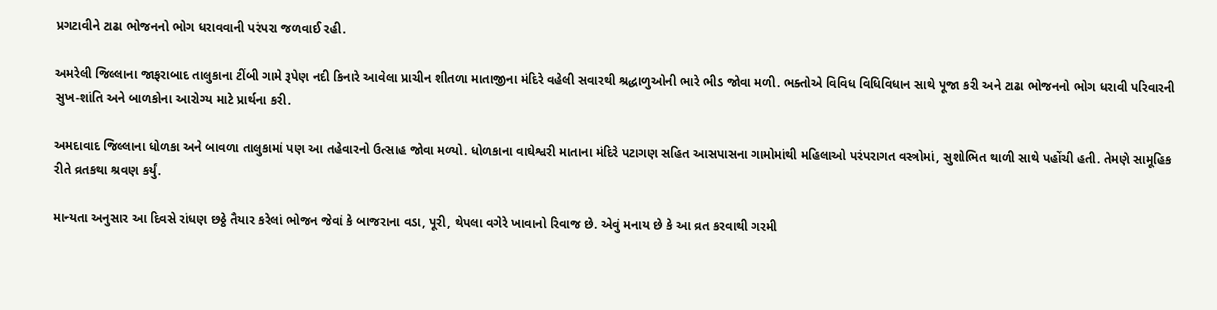પ્રગટાવીને ટાઢા ભોજનનો ભોગ ધરાવવાની પરંપરા જળવાઈ રહી.

અમરેલી જિલ્લાના જાફરાબાદ તાલુકાના ટીંબી ગામે રૂપેણ નદી કિનારે આવેલા પ્રાચીન શીતળા માતાજીના મંદિરે વહેલી સવારથી શ્રદ્ધાળુઓની ભારે ભીડ જોવા મળી. ભક્તોએ વિવિધ વિધિવિધાન સાથે પૂજા કરી અને ટાઢા ભોજનનો ભોગ ધરાવી પરિવારની સુખ-શાંતિ અને બાળકોના આરોગ્ય માટે પ્રાર્થના કરી.

અમદાવાદ જિલ્લાના ધોળકા અને બાવળા તાલુકામાં પણ આ તહેવારનો ઉત્સાહ જોવા મળ્યો. ધોળકાના વાઘેશ્વરી માતાના મંદિરે પટાગણ સહિત આસપાસના ગામોમાંથી મહિલાઓ પરંપરાગત વસ્ત્રોમાં, સુશોભિત થાળી સાથે પહોંચી હતી. તેમણે સામૂહિક રીતે વ્રતકથા શ્રવણ કર્યું.

માન્યતા અનુસાર આ દિવસે રાંધણ છઠ્ઠે તૈયાર કરેલાં ભોજન જેવાં કે બાજરાના વડા, પૂરી, થેપલા વગેરે ખાવાનો રિવાજ છે. એવું મનાય છે કે આ વ્રત કરવાથી ગરમી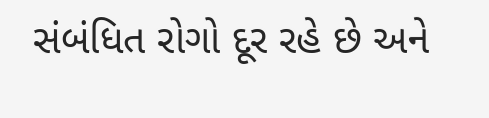સંબંધિત રોગો દૂર રહે છે અને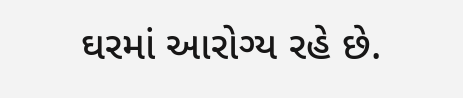ઘરમાં આરોગ્ય રહે છે.